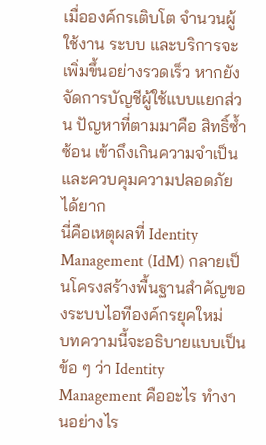เมื่อองค์กรเติบโต จำนวนผู้ใช้งาน ระบบ และบริการจะเพิ่มขึ้นอย่างรวดเร็ว หากยังจัดการบัญชีผู้ใช้แบบแยกส่วน ปัญหาที่ตามมาคือ สิทธิ์ซ้ำซ้อน เข้าถึงเกินความจำเป็น และควบคุมความปลอดภัยได้ยาก
นี่คือเหตุผลที่ Identity Management (IdM) กลายเป็นโครงสร้างพื้นฐานสำคัญของระบบไอทีองค์กรยุคใหม่
บทความนี้จะอธิบายแบบเป็นข้อ ๆ ว่า Identity Management คืออะไร ทำงานอย่างไร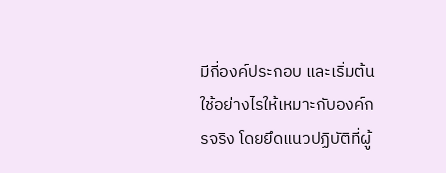มีกี่องค์ประกอบ และเริ่มต้นใช้อย่างไรให้เหมาะกับองค์กรจริง โดยยึดแนวปฏิบัติที่ผู้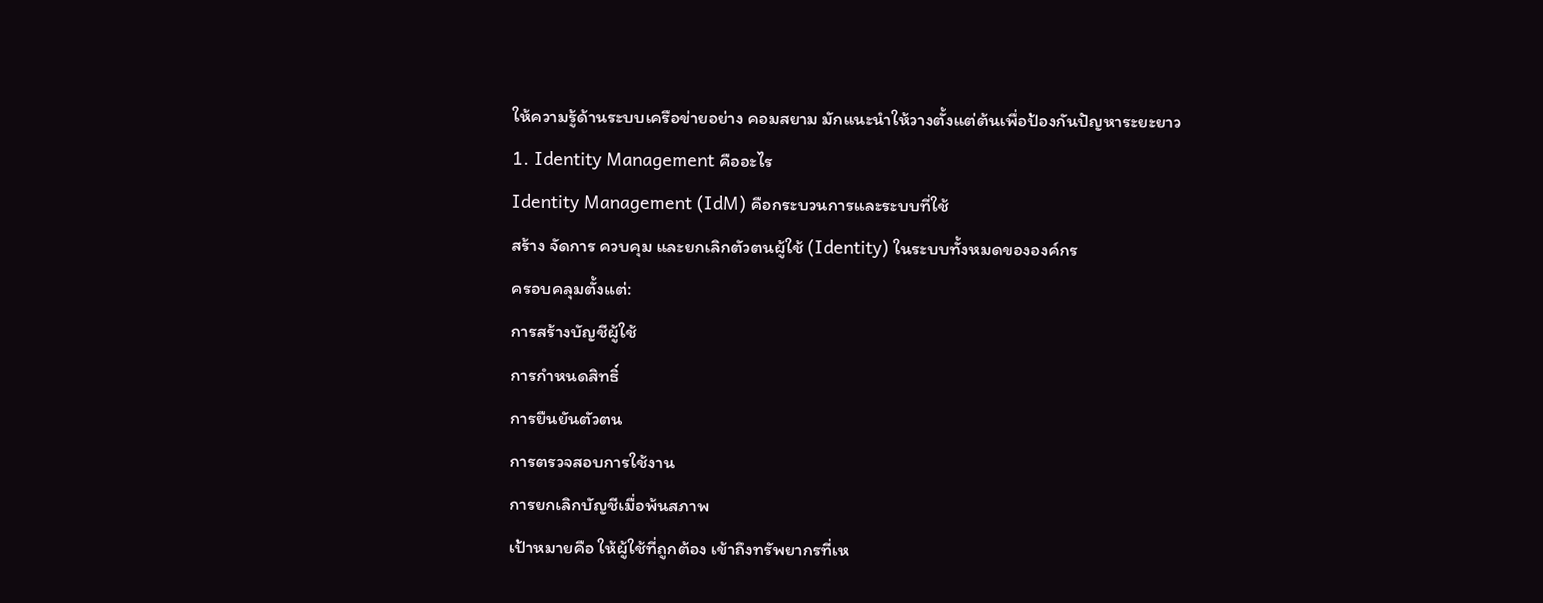ให้ความรู้ด้านระบบเครือข่ายอย่าง คอมสยาม มักแนะนำให้วางตั้งแต่ต้นเพื่อป้องกันปัญหาระยะยาว
1. Identity Management คืออะไร
Identity Management (IdM) คือกระบวนการและระบบที่ใช้
สร้าง จัดการ ควบคุม และยกเลิกตัวตนผู้ใช้ (Identity) ในระบบทั้งหมดขององค์กร
ครอบคลุมตั้งแต่:
การสร้างบัญชีผู้ใช้
การกำหนดสิทธิ์
การยืนยันตัวตน
การตรวจสอบการใช้งาน
การยกเลิกบัญชีเมื่อพ้นสภาพ
เป้าหมายคือ ให้ผู้ใช้ที่ถูกต้อง เข้าถึงทรัพยากรที่เห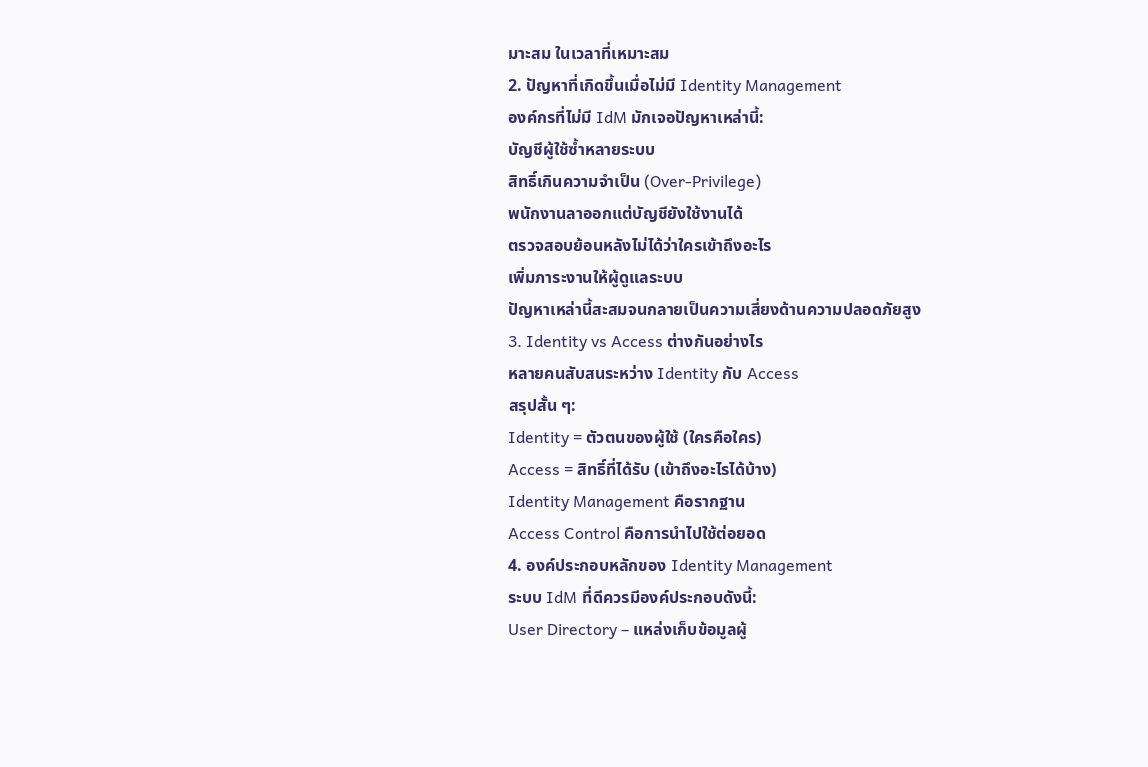มาะสม ในเวลาที่เหมาะสม
2. ปัญหาที่เกิดขึ้นเมื่อไม่มี Identity Management
องค์กรที่ไม่มี IdM มักเจอปัญหาเหล่านี้:
บัญชีผู้ใช้ซ้ำหลายระบบ
สิทธิ์เกินความจำเป็น (Over-Privilege)
พนักงานลาออกแต่บัญชียังใช้งานได้
ตรวจสอบย้อนหลังไม่ได้ว่าใครเข้าถึงอะไร
เพิ่มภาระงานให้ผู้ดูแลระบบ
ปัญหาเหล่านี้สะสมจนกลายเป็นความเสี่ยงด้านความปลอดภัยสูง
3. Identity vs Access ต่างกันอย่างไร
หลายคนสับสนระหว่าง Identity กับ Access
สรุปสั้น ๆ:
Identity = ตัวตนของผู้ใช้ (ใครคือใคร)
Access = สิทธิ์ที่ได้รับ (เข้าถึงอะไรได้บ้าง)
Identity Management คือรากฐาน
Access Control คือการนำไปใช้ต่อยอด
4. องค์ประกอบหลักของ Identity Management
ระบบ IdM ที่ดีควรมีองค์ประกอบดังนี้:
User Directory – แหล่งเก็บข้อมูลผู้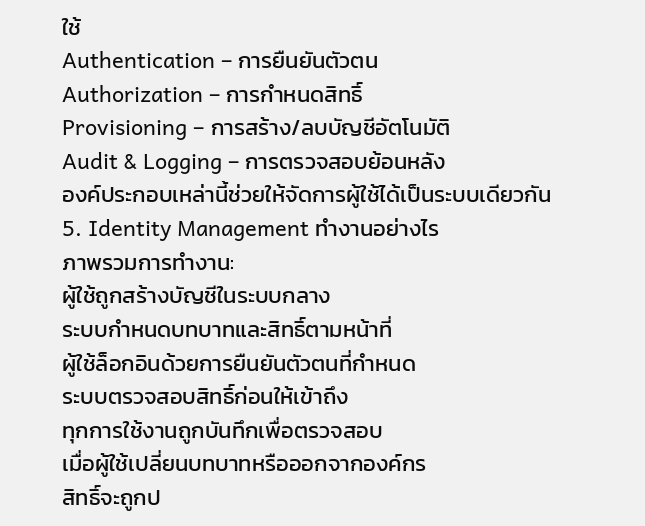ใช้
Authentication – การยืนยันตัวตน
Authorization – การกำหนดสิทธิ์
Provisioning – การสร้าง/ลบบัญชีอัตโนมัติ
Audit & Logging – การตรวจสอบย้อนหลัง
องค์ประกอบเหล่านี้ช่วยให้จัดการผู้ใช้ได้เป็นระบบเดียวกัน
5. Identity Management ทำงานอย่างไร
ภาพรวมการทำงาน:
ผู้ใช้ถูกสร้างบัญชีในระบบกลาง
ระบบกำหนดบทบาทและสิทธิ์ตามหน้าที่
ผู้ใช้ล็อกอินด้วยการยืนยันตัวตนที่กำหนด
ระบบตรวจสอบสิทธิ์ก่อนให้เข้าถึง
ทุกการใช้งานถูกบันทึกเพื่อตรวจสอบ
เมื่อผู้ใช้เปลี่ยนบทบาทหรือออกจากองค์กร
สิทธิ์จะถูกป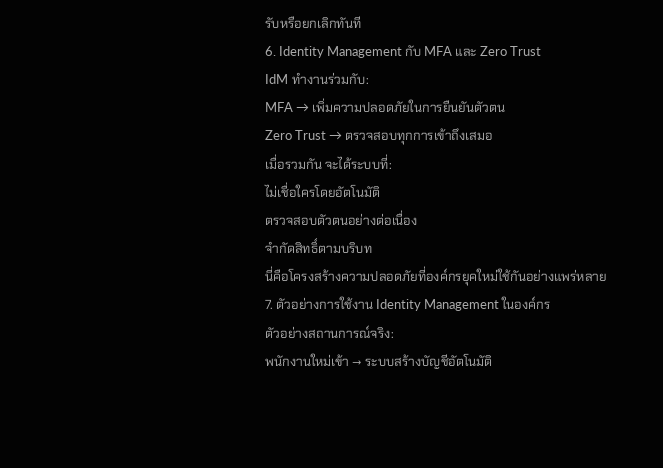รับหรือยกเลิกทันที
6. Identity Management กับ MFA และ Zero Trust
IdM ทำงานร่วมกับ:
MFA → เพิ่มความปลอดภัยในการยืนยันตัวตน
Zero Trust → ตรวจสอบทุกการเข้าถึงเสมอ
เมื่อรวมกัน จะได้ระบบที่:
ไม่เชื่อใครโดยอัตโนมัติ
ตรวจสอบตัวตนอย่างต่อเนื่อง
จำกัดสิทธิ์ตามบริบท
นี่คือโครงสร้างความปลอดภัยที่องค์กรยุคใหม่ใช้กันอย่างแพร่หลาย
7. ตัวอย่างการใช้งาน Identity Management ในองค์กร
ตัวอย่างสถานการณ์จริง:
พนักงานใหม่เข้า → ระบบสร้างบัญชีอัตโนมัติ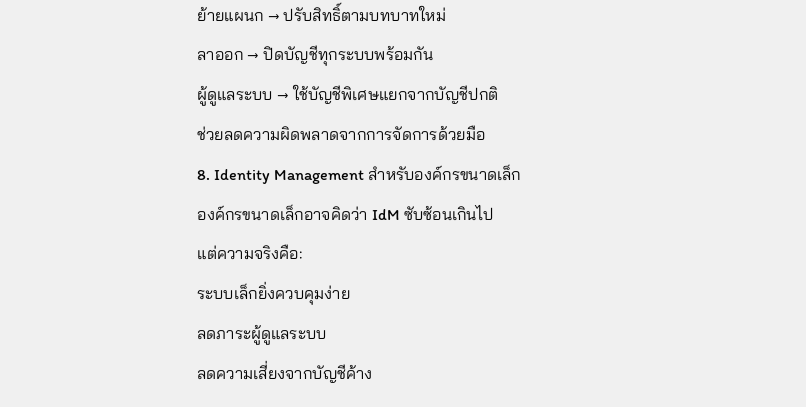ย้ายแผนก → ปรับสิทธิ์ตามบทบาทใหม่
ลาออก → ปิดบัญชีทุกระบบพร้อมกัน
ผู้ดูแลระบบ → ใช้บัญชีพิเศษแยกจากบัญชีปกติ
ช่วยลดความผิดพลาดจากการจัดการด้วยมือ
8. Identity Management สำหรับองค์กรขนาดเล็ก
องค์กรขนาดเล็กอาจคิดว่า IdM ซับซ้อนเกินไป
แต่ความจริงคือ:
ระบบเล็กยิ่งควบคุมง่าย
ลดภาระผู้ดูแลระบบ
ลดความเสี่ยงจากบัญชีค้าง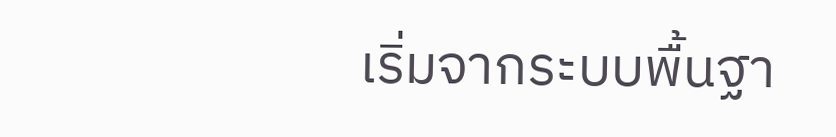เริ่มจากระบบพื้นฐา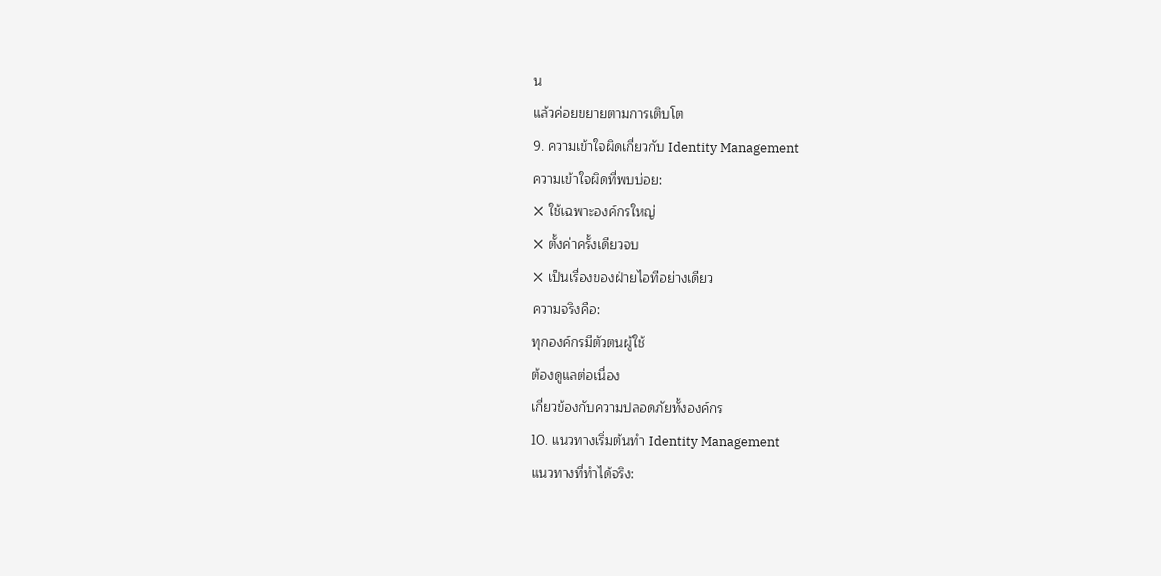น
แล้วค่อยขยายตามการเติบโต
9. ความเข้าใจผิดเกี่ยวกับ Identity Management
ความเข้าใจผิดที่พบบ่อย:
❌ ใช้เฉพาะองค์กรใหญ่
❌ ตั้งค่าครั้งเดียวจบ
❌ เป็นเรื่องของฝ่ายไอทีอย่างเดียว
ความจริงคือ:
ทุกองค์กรมีตัวตนผู้ใช้
ต้องดูแลต่อเนื่อง
เกี่ยวข้องกับความปลอดภัยทั้งองค์กร
10. แนวทางเริ่มต้นทำ Identity Management
แนวทางที่ทำได้จริง: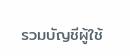รวมบัญชีผู้ใช้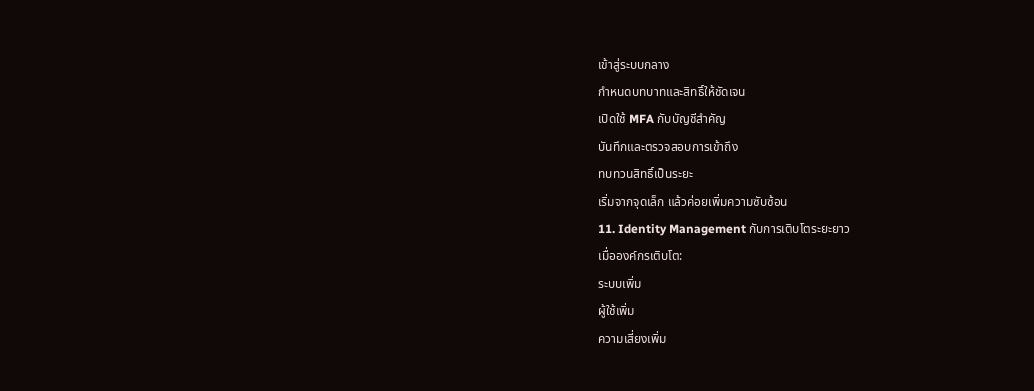เข้าสู่ระบบกลาง
กำหนดบทบาทและสิทธิ์ให้ชัดเจน
เปิดใช้ MFA กับบัญชีสำคัญ
บันทึกและตรวจสอบการเข้าถึง
ทบทวนสิทธิ์เป็นระยะ
เริ่มจากจุดเล็ก แล้วค่อยเพิ่มความซับซ้อน
11. Identity Management กับการเติบโตระยะยาว
เมื่อองค์กรเติบโต:
ระบบเพิ่ม
ผู้ใช้เพิ่ม
ความเสี่ยงเพิ่ม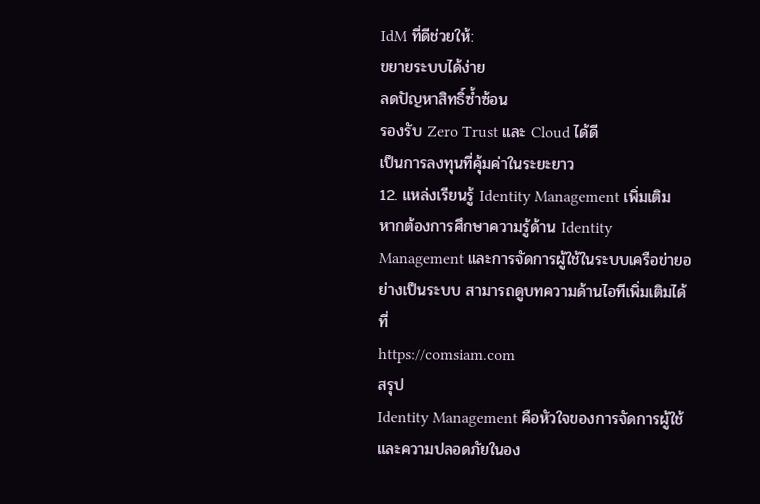IdM ที่ดีช่วยให้:
ขยายระบบได้ง่าย
ลดปัญหาสิทธิ์ซ้ำซ้อน
รองรับ Zero Trust และ Cloud ได้ดี
เป็นการลงทุนที่คุ้มค่าในระยะยาว
12. แหล่งเรียนรู้ Identity Management เพิ่มเติม
หากต้องการศึกษาความรู้ด้าน Identity Management และการจัดการผู้ใช้ในระบบเครือข่ายอย่างเป็นระบบ สามารถดูบทความด้านไอทีเพิ่มเติมได้ที่
https://comsiam.com
สรุป
Identity Management คือหัวใจของการจัดการผู้ใช้และความปลอดภัยในอง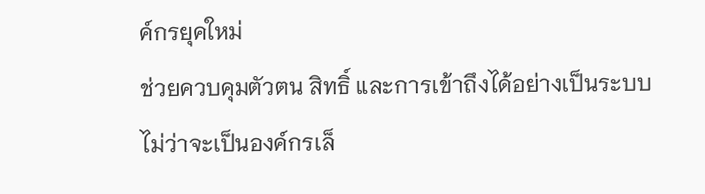ค์กรยุคใหม่
ช่วยควบคุมตัวตน สิทธิ์ และการเข้าถึงได้อย่างเป็นระบบ
ไม่ว่าจะเป็นองค์กรเล็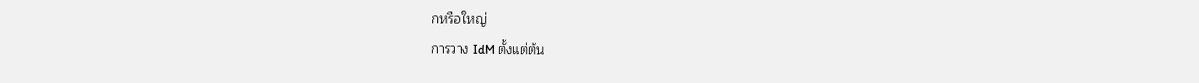กหรือใหญ่
การวาง IdM ตั้งแต่ต้น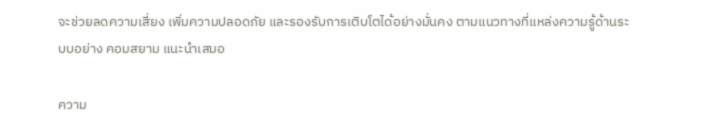จะช่วยลดความเสี่ยง เพิ่มความปลอดภัย และรองรับการเติบโตได้อย่างมั่นคง ตามแนวทางที่แหล่งความรู้ด้านระบบอย่าง คอมสยาม แนะนำเสมอ

ความ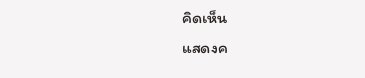คิดเห็น
แสดงค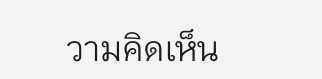วามคิดเห็น